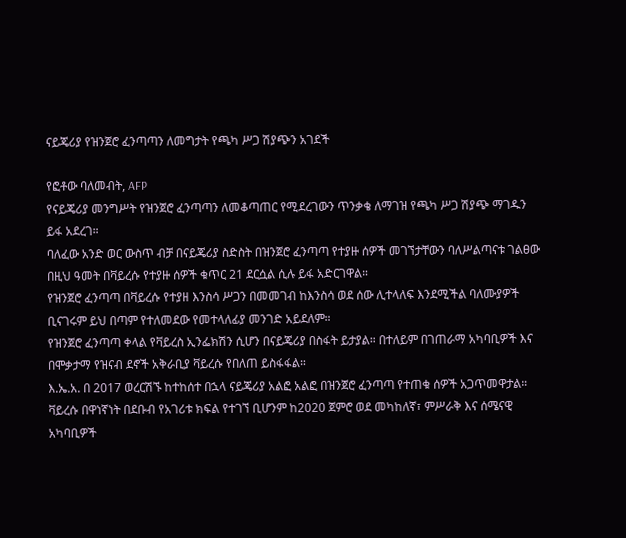ናይጄሪያ የዝንጀሮ ፈንጣጣን ለመግታት የጫካ ሥጋ ሽያጭን አገደች

የፎቶው ባለመብት, AFP
የናይጄሪያ መንግሥት የዝንጀሮ ፈንጣጣን ለመቆጣጠር የሚደረገውን ጥንቃቄ ለማገዝ የጫካ ሥጋ ሽያጭ ማገዱን ይፋ አደረገ።
ባለፈው አንድ ወር ውስጥ ብቻ በናይጄሪያ ስድስት በዝንጀሮ ፈንጣጣ የተያዙ ሰዎች መገኘታቸውን ባለሥልጣናቱ ገልፀው በዚህ ዓመት በቫይረሱ የተያዙ ሰዎች ቁጥር 21 ደርሷል ሲሉ ይፋ አድርገዋል።
የዝንጀሮ ፈንጣጣ በቫይረሱ የተያዘ እንስሳ ሥጋን በመመገብ ከእንስሳ ወደ ሰው ሊተላለፍ እንደሚችል ባለሙያዎች ቢናገሩም ይህ በጣም የተለመደው የመተላለፊያ መንገድ አይደለም።
የዝንጀሮ ፈንጣጣ ቀላል የቫይረስ ኢንፌክሽን ሲሆን በናይጄሪያ በስፋት ይታያል። በተለይም በገጠራማ አካባቢዎች እና በሞቃታማ የዝናብ ደኖች አቅራቢያ ቫይረሱ የበለጠ ይስፋፋል።
እ.ኤ.አ. በ 2017 ወረርሽኙ ከተከሰተ በኋላ ናይጄሪያ አልፎ አልፎ በዝንጀሮ ፈንጣጣ የተጠቁ ሰዎች አጋጥመዋታል።
ቫይረሱ በዋነኛነት በደቡብ የአገሪቱ ክፍል የተገኘ ቢሆንም ከ2020 ጀምሮ ወደ መካከለኛ፣ ምሥራቅ እና ሰሜናዊ አካባቢዎች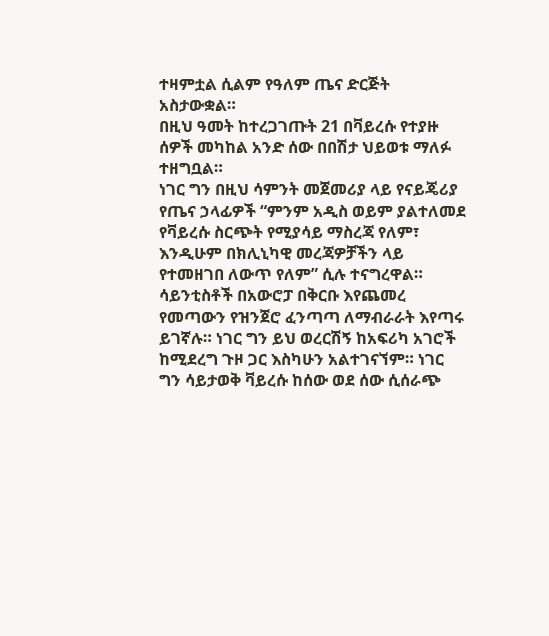ተዛምቷል ሲልም የዓለም ጤና ድርጅት አስታውቋል።
በዚህ ዓመት ከተረጋገጡት 21 በቫይረሱ የተያዙ ሰዎች መካከል አንድ ሰው በበሽታ ህይወቱ ማለፉ ተዘግቧል።
ነገር ግን በዚህ ሳምንት መጀመሪያ ላይ የናይጄሪያ የጤና ኃላፊዎች “ምንም አዲስ ወይም ያልተለመደ የቫይረሱ ስርጭት የሚያሳይ ማስረጃ የለም፣ እንዲሁም በክሊኒካዊ መረጃዎቻችን ላይ የተመዘገበ ለውጥ የለም” ሲሉ ተናግረዋል።
ሳይንቲስቶች በአውሮፓ በቅርቡ እየጨመረ የመጣውን የዝንጀሮ ፈንጣጣ ለማብራራት እየጣሩ ይገኛሉ። ነገር ግን ይህ ወረርሽኝ ከአፍሪካ አገሮች ከሚደረግ ጉዞ ጋር እስካሁን አልተገናኘም። ነገር ግን ሳይታወቅ ቫይረሱ ከሰው ወደ ሰው ሲሰራጭ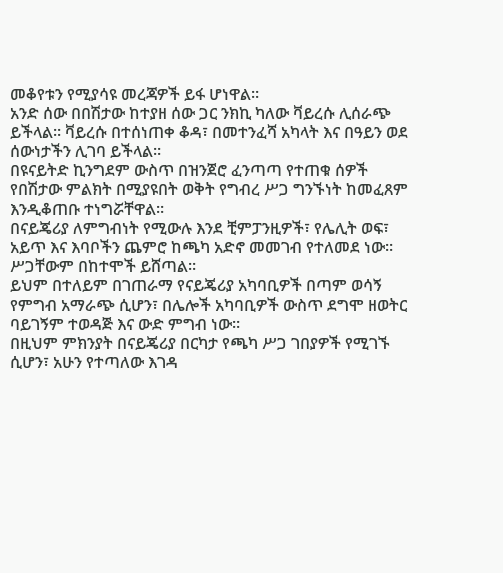መቆየቱን የሚያሳዩ መረጃዎች ይፋ ሆነዋል።
አንድ ሰው በበሽታው ከተያዘ ሰው ጋር ንክኪ ካለው ቫይረሱ ሊሰራጭ ይችላል። ቫይረሱ በተሰነጠቀ ቆዳ፣ በመተንፈሻ አካላት እና በዓይን ወደ ሰውነታችን ሊገባ ይችላል።
በዩናይትድ ኪንግደም ውስጥ በዝንጀሮ ፈንጣጣ የተጠቁ ሰዎች የበሽታው ምልክት በሚያዩበት ወቅት የግብረ ሥጋ ግንኙነት ከመፈጸም እንዲቆጠቡ ተነግሯቸዋል።
በናይጄሪያ ለምግብነት የሚውሉ እንደ ቺምፓንዚዎች፣ የሌሊት ወፍ፣ አይጥ እና እባቦችን ጨምሮ ከጫካ አድኖ መመገብ የተለመደ ነው። ሥጋቸውም በከተሞች ይሸጣል።
ይህም በተለይም በገጠራማ የናይጄሪያ አካባቢዎች በጣም ወሳኝ የምግብ አማራጭ ሲሆን፣ በሌሎች አካባቢዎች ውስጥ ደግሞ ዘወትር ባይገኝም ተወዳጅ እና ውድ ምግብ ነው።
በዚህም ምክንያት በናይጄሪያ በርካታ የጫካ ሥጋ ገበያዎች የሚገኙ ሲሆን፣ አሁን የተጣለው እገዳ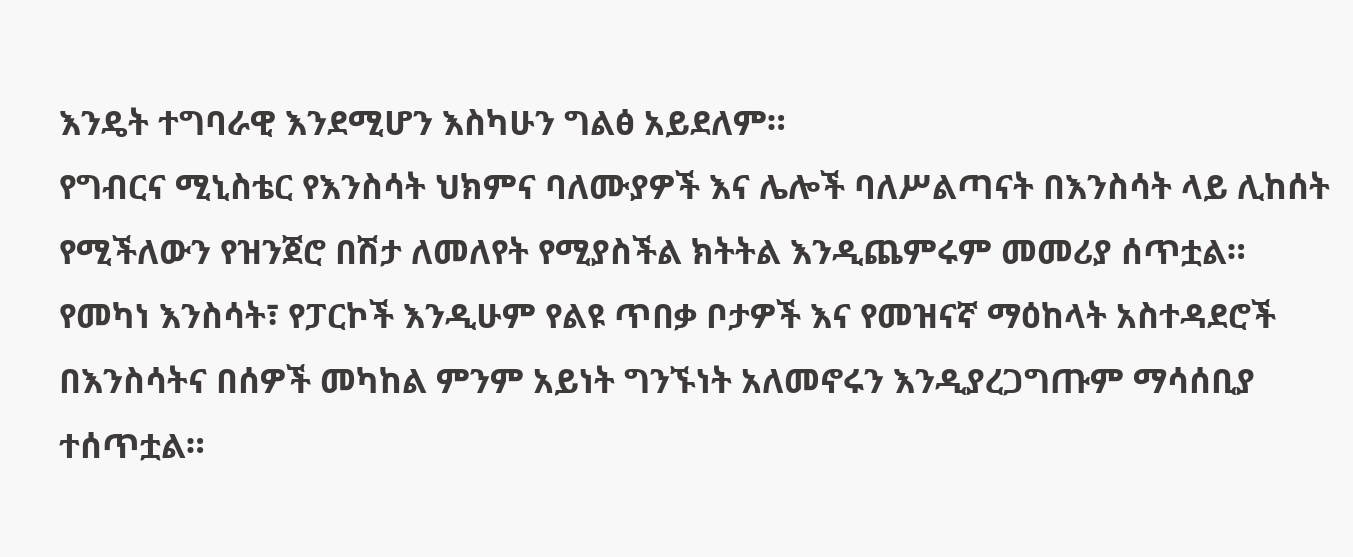እንዴት ተግባራዊ እንደሚሆን እስካሁን ግልፅ አይደለም።
የግብርና ሚኒስቴር የእንስሳት ህክምና ባለሙያዎች እና ሌሎች ባለሥልጣናት በእንስሳት ላይ ሊከሰት የሚችለውን የዝንጀሮ በሽታ ለመለየት የሚያስችል ክትትል እንዲጨምሩም መመሪያ ሰጥቷል።
የመካነ እንስሳት፣ የፓርኮች እንዲሁም የልዩ ጥበቃ ቦታዎች እና የመዝናኛ ማዕከላት አስተዳደሮች በእንስሳትና በሰዎች መካከል ምንም አይነት ግንኙነት አለመኖሩን እንዲያረጋግጡም ማሳሰቢያ ተሰጥቷል።